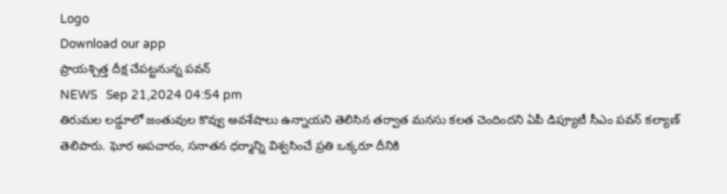Logo
Download our app
ప్రాయశ్చిత్త దీక్ష చేపట్టనున్న పవన్
NEWS   Sep 21,2024 04:54 pm
తిరుమల లడ్డూలో జంతువుల కొవ్వు అవశేషాలు ఉన్నాయని తెలిసిన తర్వాత మనసు కలత చెందిందని ఏపీ డిప్యూటీ సీఎం పవన్ కల్యాణ్ తెలిపారు. ఘోర అపచారం, సనాతన ధర్మాన్ని విశ్వసించే ప్రతి ఒక్కరూ దీనికి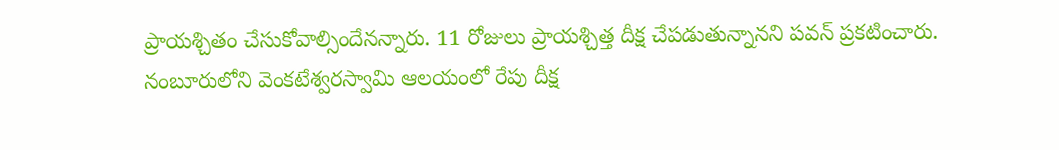ప్రాయశ్చితం చేసుకోవాల్సిందేనన్నారు. 11 రోజులు ప్రాయశ్చిత్త దీక్ష చేపడుతున్నానని పవన్ ప్రకటించారు. నంబూరులోని వెంకటేశ్వరస్వామి ఆలయంలో రేపు దీక్ష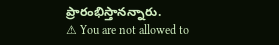ప్రారంభిస్తానన్నారు.
⚠ You are not allowed to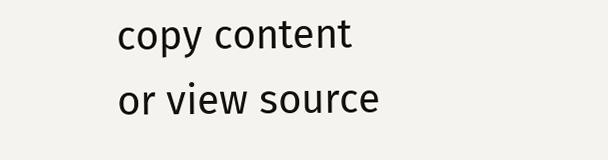copy content or view source